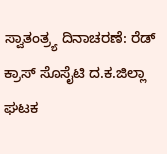ಸ್ವಾತಂತ್ರ್ಯ ದಿನಾಚರಣೆ: ರೆಡ್‌ ಕ್ರಾಸ್ ಸೊಸೈಟಿ ದ.ಕ.ಜಿಲ್ಲಾ ಘಟಕ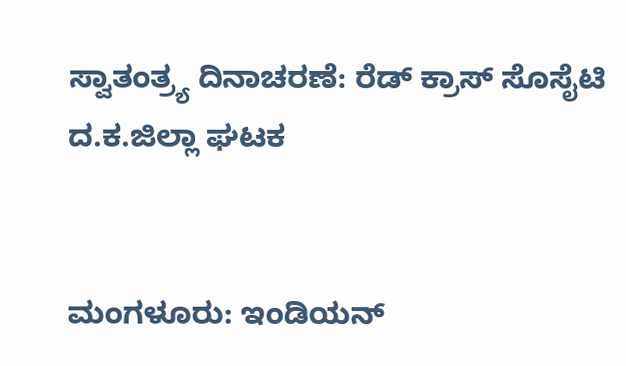ಸ್ವಾತಂತ್ರ್ಯ ದಿನಾಚರಣೆ: ರೆಡ್‌ ಕ್ರಾಸ್ ಸೊಸೈಟಿ ದ.ಕ.ಜಿಲ್ಲಾ ಘಟಕ


ಮಂಗಳೂರು: ಇಂಡಿಯನ್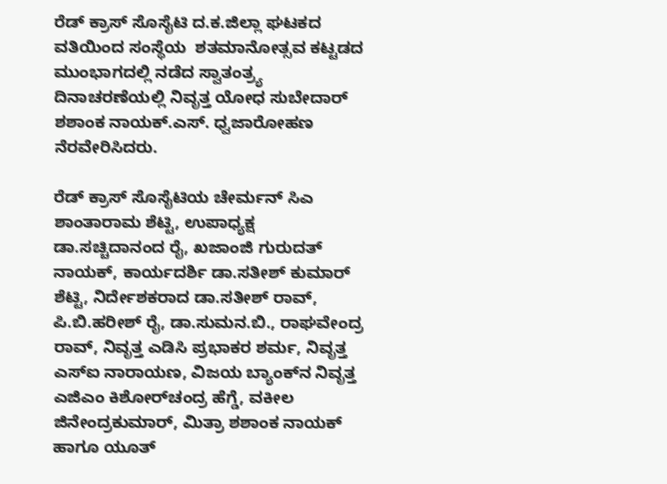ರೆಡ್‌ ಕ್ರಾಸ್ ಸೊಸೈಟಿ ದ.ಕ.ಜಿಲ್ಲಾ ಘಟಕದ ವತಿಯಿಂದ ಸಂಸ್ಥೆಯ  ಶತಮಾನೋತ್ಸವ ಕಟ್ಟಡದ ಮುಂಭಾಗದಲ್ಲಿ ನಡೆದ ಸ್ವಾತಂತ್ರ್ಯ ದಿನಾಚರಣೆಯಲ್ಲಿ ನಿವೃತ್ತ ಯೋಧ ಸುಬೇದಾರ್ ಶಶಾಂಕ ನಾಯಕ್.ಎಸ್. ಧ್ವಜಾರೋಹಣ ನೆರವೇರಿಸಿದರು.

ರೆಡ್‌ ಕ್ರಾಸ್ ಸೊಸೈಟಿಯ ಚೇರ್ಮನ್ ಸಿಎ ಶಾಂತಾರಾಮ ಶೆಟ್ಟಿ, ಉಪಾಧ್ಯಕ್ಷ ಡಾ.ಸಚ್ಚಿದಾನಂದ ರೈ, ಖಜಾಂಜಿ ಗುರುದತ್ ನಾಯಕ್, ಕಾರ್ಯದರ್ಶಿ ಡಾ.ಸತೀಶ್ ಕುಮಾರ್ ಶೆಟ್ಟಿ, ನಿರ್ದೇಶಕರಾದ ಡಾ.ಸತೀಶ್ ರಾವ್, ಪಿ.ಬಿ.ಹರೀಶ್ ರೈ, ಡಾ.ಸುಮನ.ಬಿ., ರಾಘವೇಂದ್ರ ರಾವ್, ನಿವೃತ್ತ ಎಡಿಸಿ ಪ್ರಭಾಕರ ಶರ್ಮ, ನಿವೃತ್ತ ಎಸ್‌ಐ ನಾರಾಯಣ, ವಿಜಯ ಬ್ಯಾಂಕ್‌ನ ನಿವೃತ್ತ ಎಜಿಎಂ ಕಿಶೋರ್‌ಚಂದ್ರ ಹೆಗ್ಡೆ, ವಕೀಲ ಜಿನೇಂದ್ರಕುಮಾರ್, ಮಿತ್ರಾ ಶಶಾಂಕ ನಾಯಕ್ ಹಾಗೂ ಯೂತ್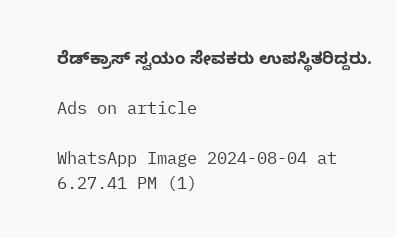ರೆಡ್‌ಕ್ರಾಸ್ ಸ್ವಯಂ ಸೇವಕರು ಉಪಸ್ಥಿತರಿದ್ದರು.

Ads on article

WhatsApp Image 2024-08-04 at 6.27.41 PM (1)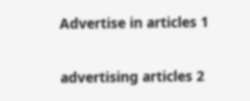Advertise in articles 1

advertising articles 2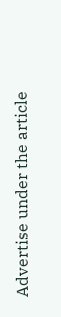Advertise under the article